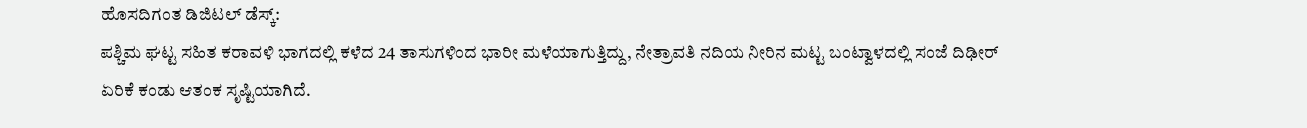ಹೊಸದಿಗಂತ ಡಿಜಿಟಲ್ ಡೆಸ್ಕ್:
ಪಶ್ಚಿಮ ಘಟ್ಟ ಸಹಿತ ಕರಾವಳಿ ಭಾಗದಲ್ಲಿ ಕಳೆದ 24 ತಾಸುಗಳಿಂದ ಭಾರೀ ಮಳೆಯಾಗುತ್ತಿದ್ದು, ನೇತ್ರಾವತಿ ನದಿಯ ನೀರಿನ ಮಟ್ಟ ಬಂಟ್ವಾಳದಲ್ಲಿ ಸಂಜೆ ದಿಢೀರ್ ಏರಿಕೆ ಕಂಡು ಆತಂಕ ಸೃಷ್ಟಿಯಾಗಿದೆ.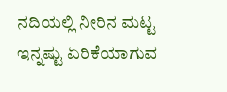ನದಿಯಲ್ಲಿ ನೀರಿನ ಮಟ್ಟ ಇನ್ನಷ್ಟು ಏರಿಕೆಯಾಗುವ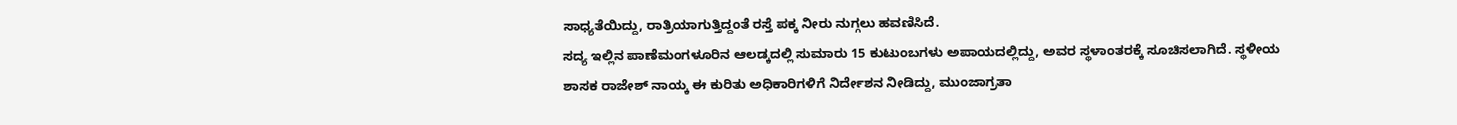ಸಾಧ್ಯತೆಯಿದ್ದು, ರಾತ್ರಿಯಾಗುತ್ತಿದ್ದಂತೆ ರಸ್ತೆ ಪಕ್ಕ ನೀರು ನುಗ್ಗಲು ಹವಣಿಸಿದೆ.
ಸದ್ಯ ಇಲ್ಲಿನ ಪಾಣೆಮಂಗಳೂರಿನ ಆಲಡ್ಕದಲ್ಲಿ ಸುಮಾರು 15 ಕುಟುಂಬಗಳು ಅಪಾಯದಲ್ಲಿದ್ದು, ಅವರ ಸ್ಥಳಾಂತರಕ್ಕೆ ಸೂಚಿಸಲಾಗಿದೆ. ಸ್ಥಳೀಯ ಶಾಸಕ ರಾಜೇಶ್ ನಾಯ್ಕ ಈ ಕುರಿತು ಅಧಿಕಾರಿಗಳಿಗೆ ನಿರ್ದೇಶನ ನೀಡಿದ್ದು, ಮುಂಜಾಗ್ರತಾ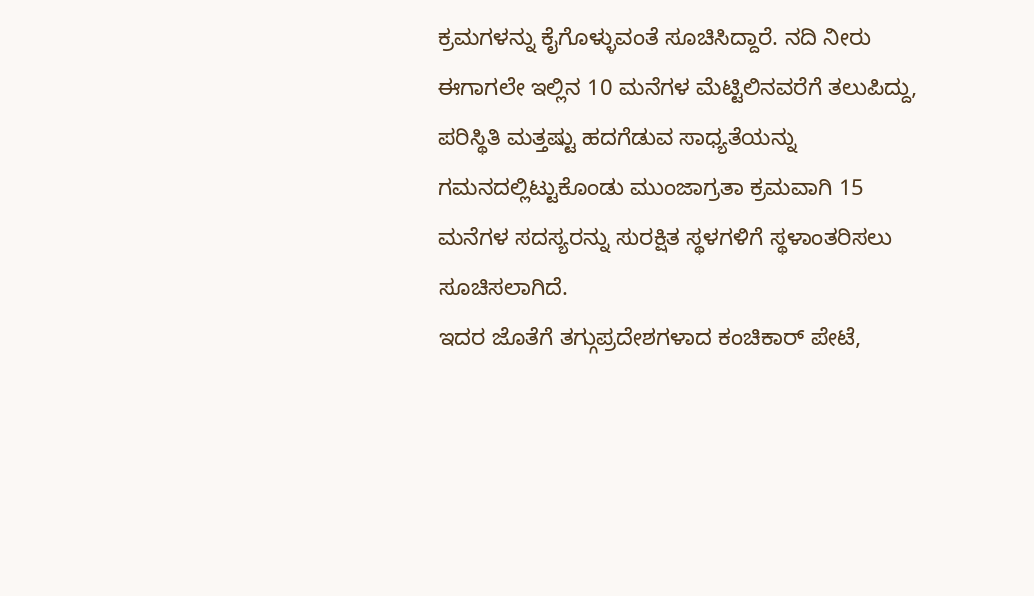ಕ್ರಮಗಳನ್ನು ಕೈಗೊಳ್ಳುವಂತೆ ಸೂಚಿಸಿದ್ದಾರೆ. ನದಿ ನೀರು ಈಗಾಗಲೇ ಇಲ್ಲಿನ 10 ಮನೆಗಳ ಮೆಟ್ಟಿಲಿನವರೆಗೆ ತಲುಪಿದ್ದು, ಪರಿಸ್ಥಿತಿ ಮತ್ತಷ್ಟು ಹದಗೆಡುವ ಸಾಧ್ಯತೆಯನ್ನು ಗಮನದಲ್ಲಿಟ್ಟುಕೊಂಡು ಮುಂಜಾಗ್ರತಾ ಕ್ರಮವಾಗಿ 15 ಮನೆಗಳ ಸದಸ್ಯರನ್ನು ಸುರಕ್ಷಿತ ಸ್ಥಳಗಳಿಗೆ ಸ್ಥಳಾಂತರಿಸಲು ಸೂಚಿಸಲಾಗಿದೆ.
ಇದರ ಜೊತೆಗೆ ತಗ್ಗುಪ್ರದೇಶಗಳಾದ ಕಂಚಿಕಾರ್ ಪೇಟೆ,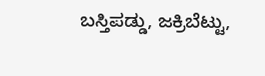ಬಸ್ತಿಪಡ್ಡು, ಜಕ್ರಿಬೆಟ್ಟು,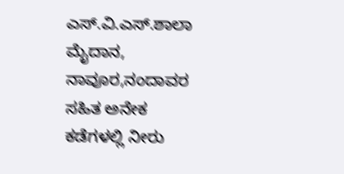ಎಸ್.ವಿ.ಎಸ್.ಶಾಲಾ ಮೈದಾನ, ನಾವೂರ,ನಂದಾವರ ಸಹಿತ ಅನೇಕ ಕಡೆಗಳಲ್ಲಿ ನೀರು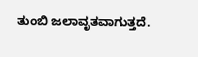ತುಂಬಿ ಜಲಾವೃತವಾಗುತ್ತದೆ.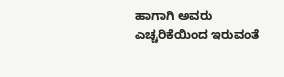ಹಾಗಾಗಿ ಅವರು ಎಚ್ಚರಿಕೆಯಿಂದ ಇರುವಂತೆ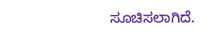ಸೂಚಿಸಲಾಗಿದೆ.